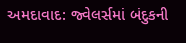અમદાવાદ: જ્વેલર્સમાં બંદુકની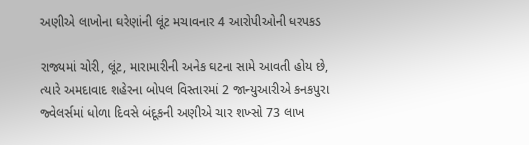અણીએ લાખોના ઘરેણાંની લૂંટ મચાવનાર 4 આરોપીઓની ધરપકડ

રાજ્યમાં ચોરી, લૂંટ, મારામારીની અનેક ઘટના સામે આવતી હોય છે, ત્યારે અમદાવાદ શહેરના બોપલ વિસ્તારમાં 2 જાન્યુઆરીએ કનકપુરા જ્વેલર્સમાં ધોળા દિવસે બંદૂકની અણીએ ચાર શખ્સો 73 લાખ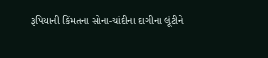રૂપિયાની કિંમતના સોના-ચાંદીના દાગીના લૂંટીને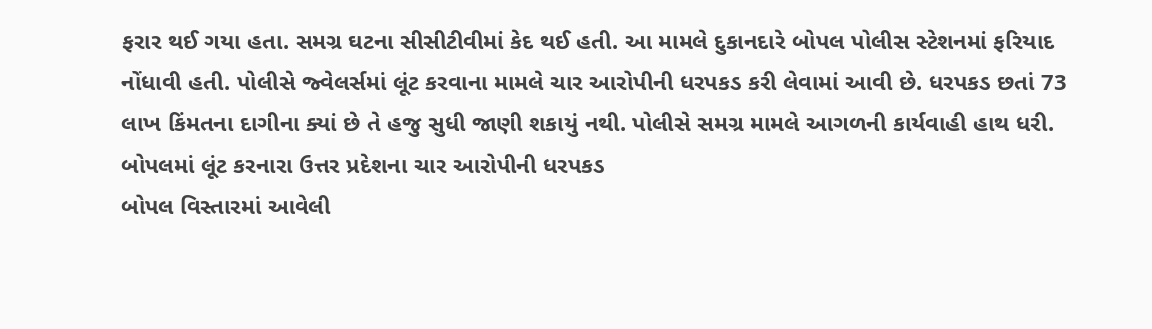ફરાર થઈ ગયા હતા. સમગ્ર ઘટના સીસીટીવીમાં કેદ થઈ હતી. આ મામલે દુકાનદારે બોપલ પોલીસ સ્ટેશનમાં ફરિયાદ નોંધાવી હતી. પોલીસે જ્વેલર્સમાં લૂંટ કરવાના મામલે ચાર આરોપીની ધરપકડ કરી લેવામાં આવી છે. ધરપકડ છતાં 73 લાખ કિંમતના દાગીના ક્યાં છે તે હજુ સુધી જાણી શકાયું નથી. પોલીસે સમગ્ર મામલે આગળની કાર્યવાહી હાથ ધરી.
બોપલમાં લૂંટ કરનારા ઉત્તર પ્રદેશના ચાર આરોપીની ધરપકડ
બોપલ વિસ્તારમાં આવેલી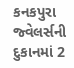કનકપુરા જ્વેલર્સની દુકાનમાં 2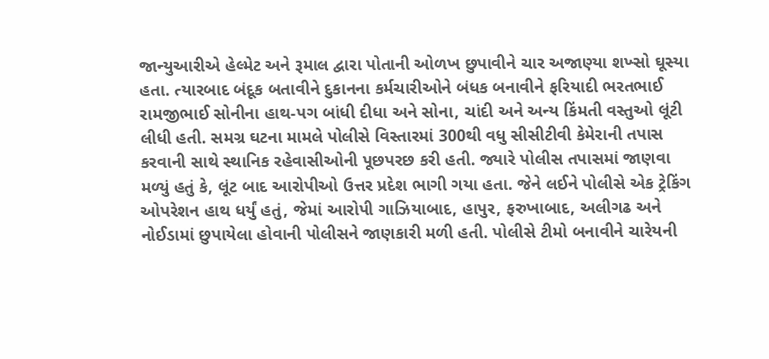જાન્યુઆરીએ હેલ્મેટ અને રૂમાલ દ્વારા પોતાની ઓળખ છુપાવીને ચાર અજાણ્યા શખ્સો ઘૂસ્યા હતા. ત્યારબાદ બંદૂક બતાવીને દુકાનના કર્મચારીઓને બંધક બનાવીને ફરિયાદી ભરતભાઈ રામજીભાઈ સોનીના હાથ-પગ બાંધી દીધા અને સોના, ચાંદી અને અન્ય કિંમતી વસ્તુઓ લૂંટી લીધી હતી. સમગ્ર ઘટના મામલે પોલીસે વિસ્તારમાં 300થી વધુ સીસીટીવી કેમેરાની તપાસ કરવાની સાથે સ્થાનિક રહેવાસીઓની પૂછપરછ કરી હતી. જ્યારે પોલીસ તપાસમાં જાણવા મળ્યું હતું કે, લૂંટ બાદ આરોપીઓ ઉત્તર પ્રદેશ ભાગી ગયા હતા. જેને લઈને પોલીસે એક ટ્રેકિંગ ઓપરેશન હાથ ધર્યું હતું, જેમાં આરોપી ગાઝિયાબાદ, હાપુર, ફરુખાબાદ, અલીગઢ અને નોઈડામાં છુપાયેલા હોવાની પોલીસને જાણકારી મળી હતી. પોલીસે ટીમો બનાવીને ચારેયની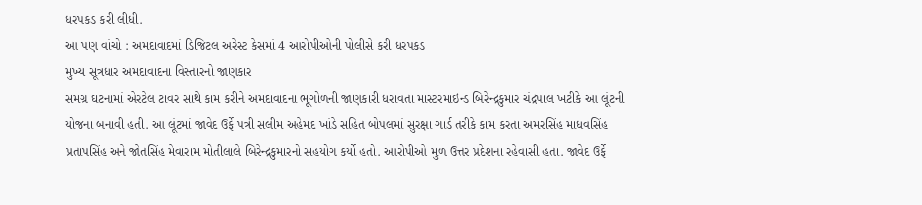ધરપકડ કરી લીધી.
આ પણ વાંચો : અમદાવાદમાં ડિજિટલ અરેસ્ટ કેસમાં 4 આરોપીઓની પોલીસે કરી ધરપકડ
મુખ્ય સૂત્રધાર અમદાવાદના વિસ્તારનો જાણકાર
સમગ્ર ઘટનામાં એરટેલ ટાવર સાથે કામ કરીને અમદાવાદના ભૂગોળની જાણકારી ધરાવતા માસ્ટરમાઇન્ડ બિરેન્દ્રકુમાર ચંદ્રપાલ ખટીકે આ લૂંટની યોજના બનાવી હતી. આ લૂંટમાં જાવેદ ઉર્ફે પત્રી સલીમ અહેમદ ખાંડે સહિત બોપલમાં સુરક્ષા ગાર્ડ તરીકે કામ કરતા અમરસિંહ માધવસિંહ પ્રતાપસિંહ અને જોતસિંહ મેવારામ મોતીલાલે બિરેન્દ્રકુમારનો સહયોગ કર્યો હતો. આરોપીઓ મુળ ઉત્તર પ્રદેશના રહેવાસી હતા. જાવેદ ઉર્ફે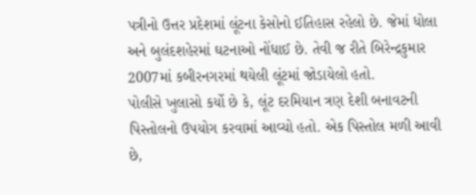પત્રીનો ઉત્તર પ્રદેશમાં લૂંટના કેસોનો ઈતિહાસ રહેલો છે. જેમાં ધોલા અને બુલંદશહેરમાં ઘટનાઓ નોંધાઈ છે. તેવી જ રીતે બિરેન્દ્રકુમાર 2007માં કબીરનગરમાં થયેલી લૂંટમાં જોડાયેલો હતો.
પોલીસે ખુલાસો કર્યો છે કે, લૂંટ દરમિયાન ત્રણ દેશી બનાવટની પિસ્તોલનો ઉપયોગ કરવામાં આવ્યો હતો. એક પિસ્તોલ મળી આવી છે,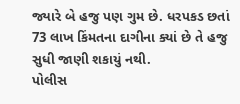જ્યારે બે હજુ પણ ગુમ છે. ધરપકડ છતાં 73 લાખ કિંમતના દાગીના ક્યાં છે તે હજુ સુધી જાણી શકાયું નથી.
પોલીસ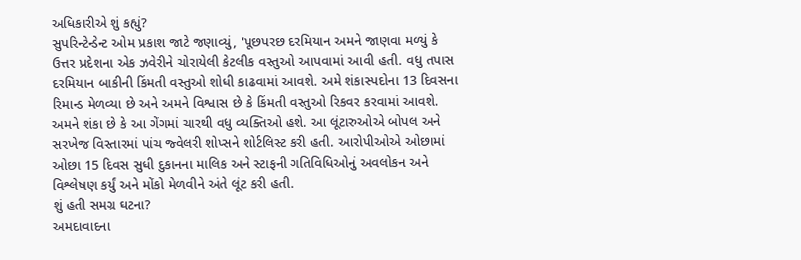અધિકારીએ શું કહ્યું?
સુપરિન્ટેન્ડેન્ટ ઓમ પ્રકાશ જાટે જણાવ્યું, 'પૂછપરછ દરમિયાન અમને જાણવા મળ્યું કે ઉત્તર પ્રદેશના એક ઝવેરીને ચોરાયેલી કેટલીક વસ્તુઓ આપવામાં આવી હતી. વધુ તપાસ દરમિયાન બાકીની કિંમતી વસ્તુઓ શોધી કાઢવામાં આવશે. અમે શંકાસ્પદોના 13 દિવસના રિમાન્ડ મેળવ્યા છે અને અમને વિશ્વાસ છે કે કિંમતી વસ્તુઓ રિકવર કરવામાં આવશે. અમને શંકા છે કે આ ગેંગમાં ચારથી વધુ વ્યક્તિઓ હશે. આ લૂંટારુઓએ બોપલ અને સરખેજ વિસ્તારમાં પાંચ જ્વેલરી શોપ્સને શોર્ટલિસ્ટ કરી હતી. આરોપીઓએ ઓછામાં ઓછા 15 દિવસ સુધી દુકાનના માલિક અને સ્ટાફની ગતિવિધિઓનું અવલોકન અને વિશ્લેષણ કર્યું અને મોંકો મેળવીને અંતે લૂંટ કરી હતી.
શું હતી સમગ્ર ઘટના?
અમદાવાદના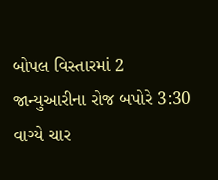બોપલ વિસ્તારમાં 2 જાન્યુઆરીના રોજ બપોરે 3:30 વાગ્યે ચાર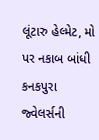લૂંટારુ હેલ્મેટ, મો પર નકાબ બાંધી કનકપુરા જ્વેલર્સની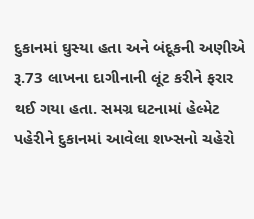દુકાનમાં ઘુસ્યા હતા અને બંદૂકની અણીએ રૂ.73 લાખના દાગીનાની લૂંટ કરીને ફરાર થઈ ગયા હતા. સમગ્ર ઘટનામાં હેલ્મેટ પહેરીને દુકાનમાં આવેલા શખ્સનો ચહેરો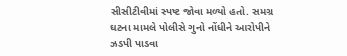સીસીટીવીમાં સ્પષ્ટ જોવા મળ્યો હતો. સમગ્ર ઘટના મામલે પોલીસે ગુનો નોંધીને આરોપીને ઝડપી પાડવા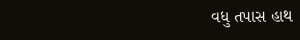વધુ તપાસ હાથ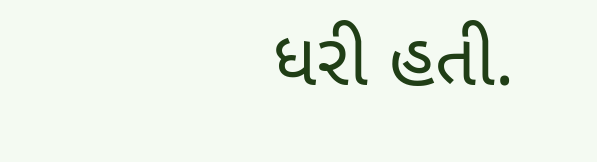ધરી હતી.